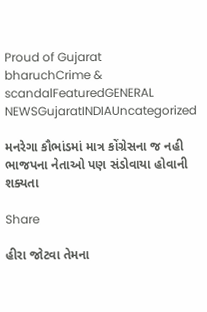Proud of Gujarat
bharuchCrime & scandalFeaturedGENERAL NEWSGujaratINDIAUncategorized

મનરેગા કૌભાંડમાં માત્ર કોંગ્રેસના જ નહી ભાજપના નેતાઓ પણ સંડોવાયા હોવાની શક્યતા

Share

હીરા જોટવા તેમના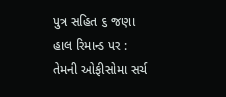પુત્ર સહિત ૬ જણા હાલ રિમાન્ડ પર : તેમની ઓફીસોમા સર્ચ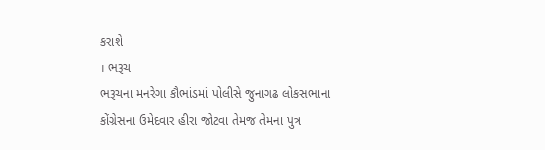કરાશે
। ભરૂચ
ભરૂચના મનરેગા કૌભાંડમાં પોલીસે જુનાગઢ લોકસભાના કોંગ્રેસના ઉમેદવાર હીરા જોટવા તેમજ તેમના પુત્ર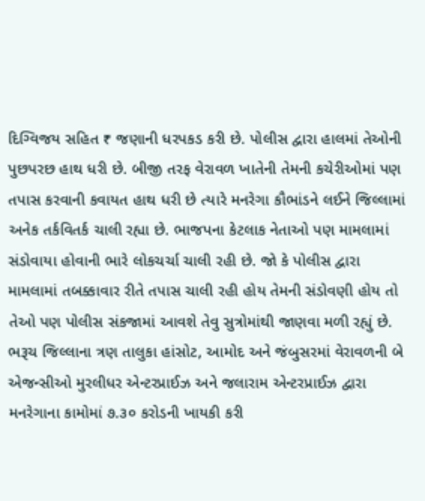દિગ્વિજય સહિત ₹ જણાની ધરપકડ કરી છે. પોલીસ દ્વારા હાલમાં તેઓની પુછપરછ હાથ ધરી છે. બીજી તરફ વેરાવળ ખાતેની તેમની કચેરીઓમાં પણ તપાસ કરવાની કવાયત હાથ ધરી છે ત્યારે મનરેગા કૌભાંડને લઈને જિલ્લામાં અનેક તર્કવિતર્ક ચાલી રહ્યા છે. ભાજપના કેટલાક નેતાઓ પણ મામલામાં સંડોવાયા હોવાની ભારે લોકચર્ચા ચાલી રહી છે. જો કે પોલીસ દ્વારા મામલામાં તબક્કાવાર રીતે તપાસ ચાલી રહી હોય તેમની સંડોવણી હોય તો તેઓ પણ પોલીસ સંકજામાં આવશે તેવુ સુત્રોમાંથી જાણવા મળી રહ્યું છે.
ભરૂચ જિલ્લાના ત્રણ તાલુકા હાંસોટ, આમોદ અને જંબુસરમાં વેરાવળની બે એજન્સીઓ મુરલીધર એન્ટરપ્રાઈઝ અને જલારામ એન્ટરપ્રાઈઝ દ્વારા મનરેગાના કામોમાં ૭.૩૦ કરોડની ખાયકી કરી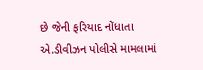છે જેની ફરિયાદ નોંધાતા એ.ડીવીઝન પોલીસે મામલામાં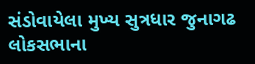સંડોવાયેલા મુખ્ય સુત્રધાર જુનાગઢ લોકસભાના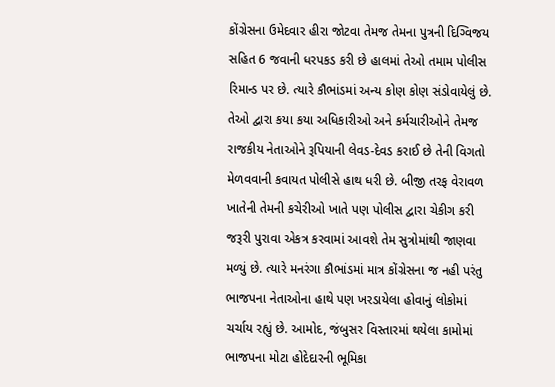કોંગ્રેસના ઉમેદવાર હીરા જોટવા તેમજ તેમના પુત્રની દિગ્વિજય સહિત 6 જવાની ધરપકડ કરી છે હાલમાં તેઓ તમામ પોલીસ રિમાન્ડ પર છે. ત્યારે કૌભાંડમાં અન્ય કોણ કોણ સંડોવાયેલું છે. તેઓ દ્વારા કયા કયા અધિકારીઓ અને કર્મચારીઓને તેમજ રાજકીય નેતાઓને રૂપિયાની લેવડ-દેવડ કરાઈ છે તેની વિગતો મેળવવાની કવાયત પોલીસે હાથ ધરી છે. બીજી તરફ વેરાવળ ખાતેની તેમની કચેરીઓ ખાતે પણ પોલીસ દ્વારા ચેકીગ કરી જરૂરી પુરાવા એકત્ર કરવામાં આવશે તેમ સુત્રોમાંથી જાણવા મળ્યું છે. ત્યારે મનરંગા કૌભાંડમાં માત્ર કોંગ્રેસના જ નહી પરંતુ ભાજપના નેતાઓના હાથે પણ ખરડાયેલા હોવાનું લોકોમાં ચર્ચાય રહ્યું છે. આમોદ, જંબુસર વિસ્તારમાં થયેલા કામોમાં ભાજપના મોટા હોદેદારની ભૂમિકા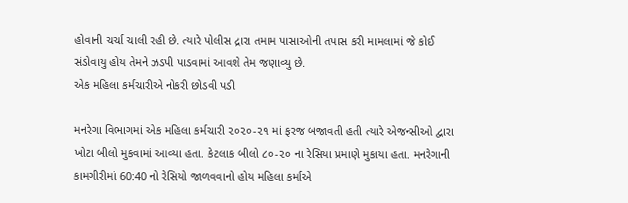હોવાની ચર્ચા ચાલી રહી છે. ત્યારે પોલીસ દ્રારા તમામ પાસાઓની તપાસ કરી મામલામાં જે કોઈ સંડોવાયુ હોય તેમને ઝડપી પાડવામાં આવશે તેમ જણાવ્યુ છે.
એક મહિલા કર્મચારીએ નોકરી છોડવી પડી

મનરેગા વિભાગમાં એક મહિલા કર્મચારી ૨૦૨૦-૨૧ માં ફરજ બજાવતી હતી ત્યારે એજન્સીઓ દ્વારા ખોટા બીલો મુકવામાં આવ્યા હતા. કેટલાક બીલો ૮૦-૨૦ ના રેસિયા પ્રમાણે મુકાયા હતા. મનરેગાની કામગીરીમાં 60:40 નો રેસિયો જાળવવાનો હોય મહિલા કર્માએ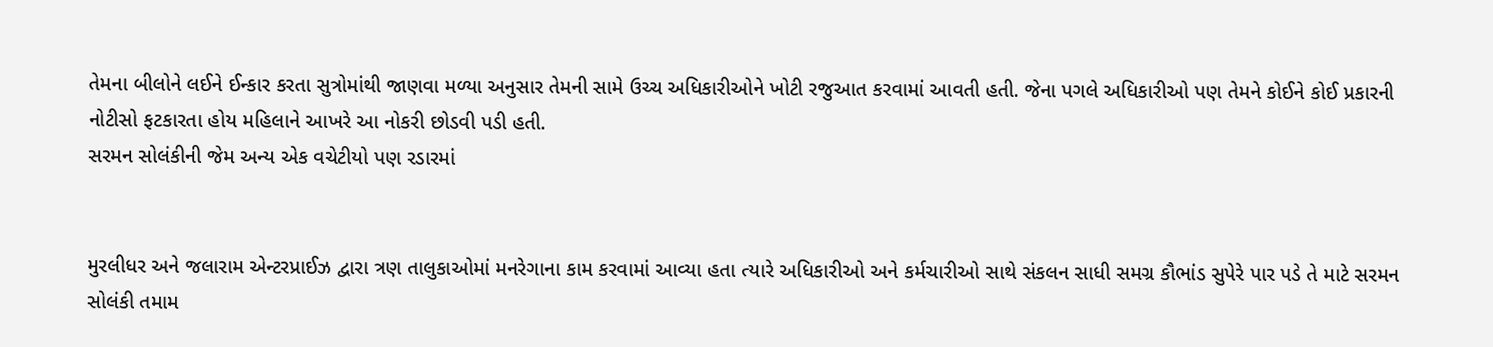તેમના બીલોને લઈને ઈન્કાર કરતા સુત્રોમાંથી જાણવા મળ્યા અનુસાર તેમની સામે ઉચ્ચ અધિકારીઓને ખોટી રજુઆત કરવામાં આવતી હતી. જેના પગલે અધિકારીઓ પણ તેમને કોઈને કોઈ પ્રકારની નોટીસો ફટકારતા હોય મહિલાને આખરે આ નોકરી છોડવી પડી હતી.
સરમન સોલંકીની જેમ અન્ય એક વચેટીયો પણ રડારમાં


મુરલીધર અને જલારામ એન્ટરપ્રાઈઝ દ્વારા ત્રણ તાલુકાઓમાં મનરેગાના કામ કરવામાં આવ્યા હતા ત્યારે અધિકારીઓ અને કર્મચારીઓ સાથે સંકલન સાધી સમગ્ર કૌભાંડ સુપેરે પાર પડે તે માટે સરમન સોલંકી તમામ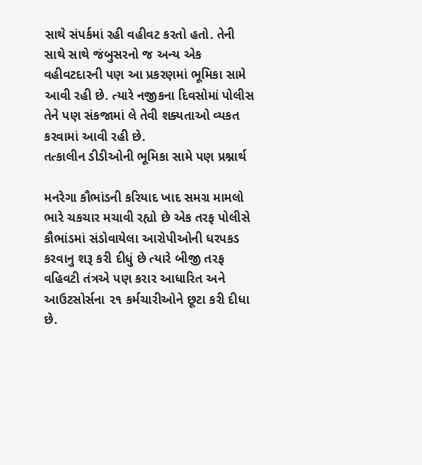સાથે સંપર્કમાં રહી વહીવટ કરતો હતો. તેની સાથે સાથે જંબુસરનો જ અન્ય એક વહીવટદારની પણ આ પ્રકરણમાં ભૂમિકા સામે આવી રહી છે. ત્યારે નજીકના દિવસોમાં પોલીસ તેને પણ સંકજામાં લે તેવી શક્યતાઓ વ્યકત કરવામાં આવી રહી છે.
તત્કાલીન ડીડીઓની ભૂમિકા સામે પણ પ્રશ્નાર્થ

મનરેગા કૌભાંડની કરિયાદ ખાદ સમગ્ર મામલો ભારે ચકચાર મચાવી રહ્યો છે એક તરફ પોલીસે કૌભાંડમાં સંડોવાયેલા આરોપીઓની ધરપકડ કરવાનુ શરૂ કરી દીધું છે ત્યારે બીજી તરફ વહિવટી તંત્રએ પણ કરાર આધારિત અને આઉટસોર્સના ૨૧ કર્મચારીઓને છૂટા કરી દીધા છે.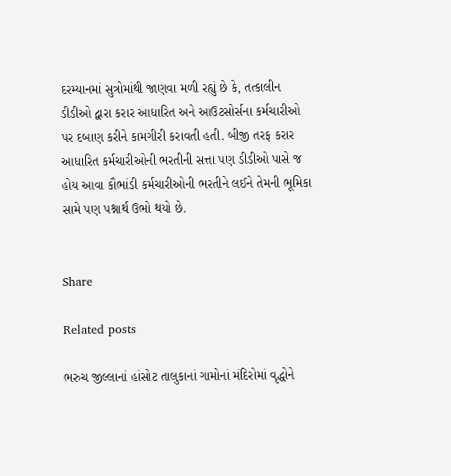દરમ્યાનમાં સુત્રોમાંથી જાણવા મળી રહ્યું છે કે, તત્કાલીન ડીડીઓ દ્વારા કરાર આધારિત અને આઉટસોર્સના કર્મચારીઓ પર દબાણ કરીને કામગીરી કરાવતી હતી. બીજી તરફ કરાર આધારિત કર્મચારીઓની ભરતીની સત્તા પણ ડીડીઓ પાસે જ હોય આવા કૌભાંડી કર્મચારીઓની ભરતીને લઈને તેમની ભૂમિકા સામે પણ પશ્નાર્થ ઉભો થયો છે.


Share

Related posts

ભરુચ જીલ્લાનાં હાંસોટ તાલુકાનાં ગામોનાં મંદિરોમાં વૃદ્ધોને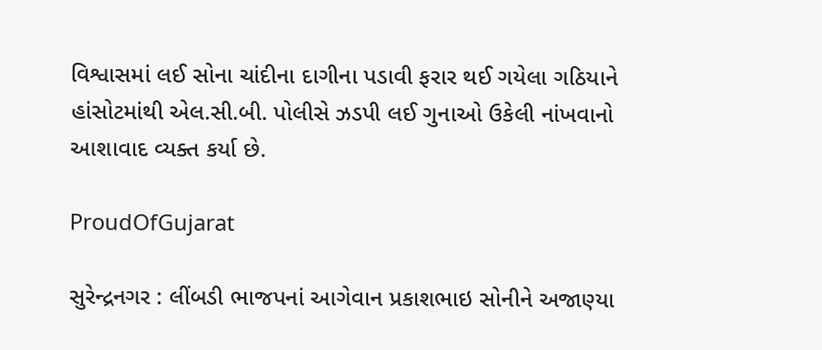વિશ્વાસમાં લઈ સોના ચાંદીના દાગીના પડાવી ફરાર થઈ ગયેલા ગઠિયાને હાંસોટમાંથી એલ.સી.બી. પોલીસે ઝડપી લઈ ગુનાઓ ઉકેલી નાંખવાનો આશાવાદ વ્યક્ત કર્યા છે.

ProudOfGujarat

સુરેન્દ્રનગર : લીંબડી ભાજપનાં આગેવાન પ્રકાશભાઇ સોનીને અજાણ્યા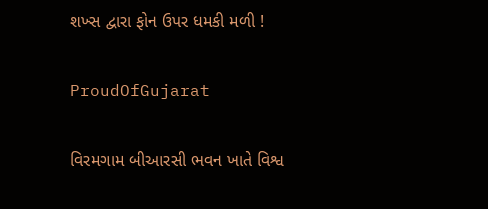શખ્સ દ્વારા ફોન ઉપર ધમકી મળી !

ProudOfGujarat

વિરમગામ બીઆરસી ભવન ખાતે વિશ્વ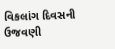વિકલાંગ દિવસની ઉજવણી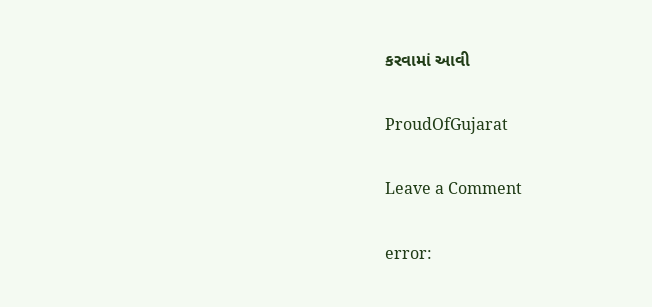કરવામાં આવી

ProudOfGujarat

Leave a Comment

error: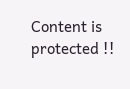Content is protected !!